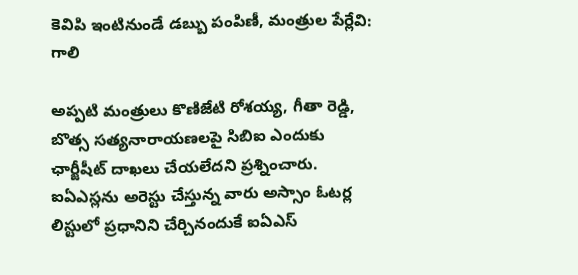కెవిపి ఇంటినుండే డబ్బు పంపిణీ, మంత్రుల పేర్లేవి: గాలి

అప్పటి మంత్రులు కొణిజేటి రోశయ్య, గీతా రెడ్డి, బొత్స సత్యనారాయణలపై సిబిఐ ఎందుకు ఛార్జీషీట్ దాఖలు చేయలేదని ప్రశ్నించారు. ఐఏఎస్లను అరెస్టు చేస్తున్న వారు అస్సాం ఓటర్ల లిస్టులో ప్రధానిని చేర్చినందుకే ఐఏఎస్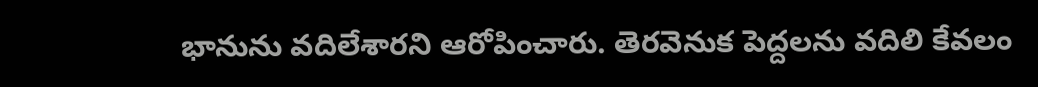భానును వదిలేశారని ఆరోపించారు. తెరవెనుక పెద్దలను వదిలి కేవలం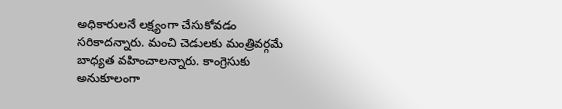అధికారులనే లక్ష్యంగా చేసుకోవడం సరికాదన్నారు. మంచి చెడులకు మంత్రివర్గమే బాధ్యత వహించాలన్నారు. కాంగ్రెసుకు అనుకూలంగా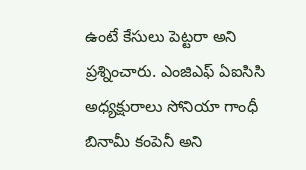ఉంటే కేసులు పెట్టరా అని ప్రశ్నించారు. ఎంజిఎఫ్ ఏఐసిసి అధ్యక్షురాలు సోనియా గాంధీ బినామీ కంపెనీ అని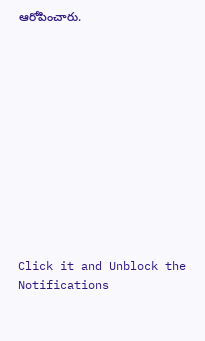ఆరోపించారు.












Click it and Unblock the Notifications